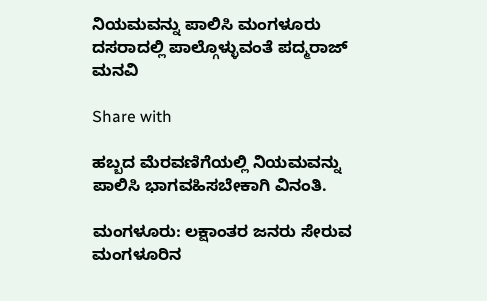ನಿಯಮವನ್ನು ಪಾಲಿಸಿ ಮಂಗಳೂರು ದಸರಾದಲ್ಲಿ ಪಾಲ್ಗೊಳ್ಳುವಂತೆ ಪದ್ಮರಾಜ್ ಮನವಿ

Share with

ಹಬ್ಬದ ಮೆರವಣಿಗೆಯಲ್ಲಿ ನಿಯಮವನ್ನು ಪಾಲಿಸಿ ಭಾಗವಹಿಸಬೇಕಾಗಿ ವಿನಂತಿ.

ಮಂಗಳೂರು: ಲಕ್ಷಾಂತರ ಜನರು ಸೇರುವ ಮಂಗಳೂರಿನ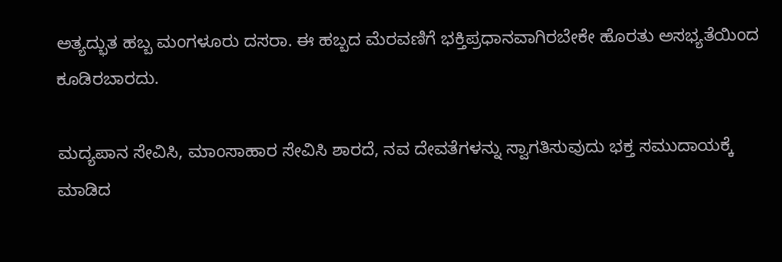ಅತ್ಯದ್ಭುತ ಹಬ್ಬ ಮಂಗಳೂರು ದಸರಾ. ಈ ಹಬ್ಬದ ಮೆರವಣಿಗೆ ಭಕ್ತಿಪ್ರಧಾನವಾಗಿರಬೇಕೇ ಹೊರತು ಅಸಭ್ಯತೆಯಿಂದ ಕೂಡಿರಬಾರದು.

ಮದ್ಯಪಾನ ಸೇವಿಸಿ, ಮಾಂಸಾಹಾರ ಸೇವಿಸಿ ಶಾರದೆ, ನವ ದೇವತೆಗಳನ್ನು ಸ್ವಾಗತಿಸುವುದು ಭಕ್ತ ಸಮುದಾಯಕ್ಕೆ ಮಾಡಿದ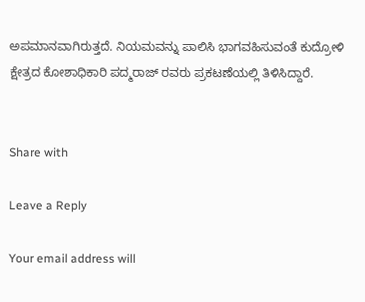ಅಪಮಾನವಾಗಿರುತ್ತದೆ. ನಿಯಮವನ್ನು ಪಾಲಿಸಿ ಭಾಗವಹಿಸುವಂತೆ ಕುದ್ರೋಳಿ ಕ್ಷೇತ್ರದ ಕೋಶಾಧಿಕಾರಿ ಪದ್ಮರಾಜ್ ರವರು ಪ್ರಕಟಣೆಯಲ್ಲಿ ತಿಳಿಸಿದ್ದಾರೆ.


Share with

Leave a Reply

Your email address will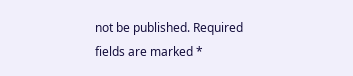not be published. Required fields are marked *